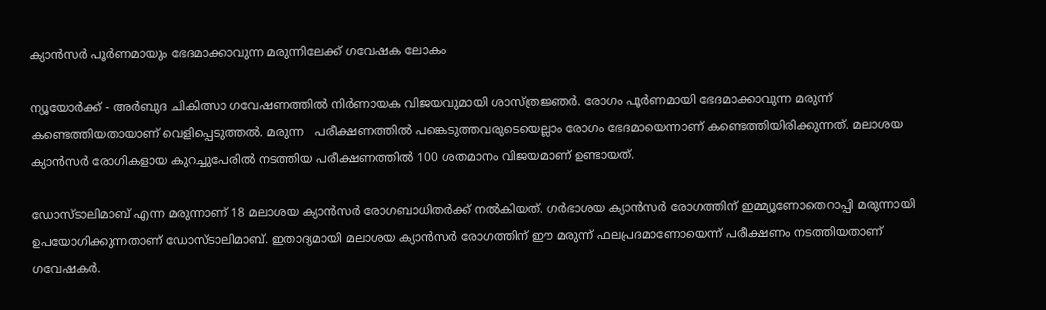ക്യാന്‍സര്‍ പൂര്‍ണമായും ഭേദമാക്കാവുന്ന മരുന്നിലേക്ക് ഗവേഷക ലോകം

ന്യൂയോര്‍ക്ക് - അര്‍ബുദ ചികിത്സാ ഗവേഷണത്തില്‍ നിര്‍ണായക വിജയവുമായി ശാസ്ത്രജ്ഞര്‍. രോഗം പൂര്‍ണമായി ഭേദമാക്കാവുന്ന മരുന്ന് കണ്ടെത്തിയതായാണ് വെളിപ്പെടുത്തല്‍. മരുന്ന   പരീക്ഷണത്തില്‍ പങ്കെടുത്തവരുടെയെല്ലാം രോഗം ഭേദമായെന്നാണ് കണ്ടെത്തിയിരിക്കുന്നത്. മലാശയ ക്യാന്‍സര്‍ രോഗികളായ കുറച്ചുപേരില്‍ നടത്തിയ പരീക്ഷണത്തില്‍ 100 ശതമാനം വിജയമാണ് ഉണ്ടായത്.

ഡോസ്ടാലിമാബ് എന്ന മരുന്നാണ് 18 മലാശയ ക്യാന്‍സര്‍ രോഗബാധിതര്‍ക്ക് നല്‍കിയത്. ഗര്‍ഭാശയ ക്യാന്‍സര്‍ രോഗത്തിന് ഇമ്മ്യൂണോതെറാപ്പി മരുന്നായി ഉപയോഗിക്കുന്നതാണ് ഡോസ്ടാലിമാബ്. ഇതാദ്യമായി മലാശയ ക്യാന്‍സര്‍ രോഗത്തിന് ഈ മരുന്ന് ഫലപ്രദമാണോയെന്ന് പരീക്ഷണം നടത്തിയതാണ് ഗവേഷകര്‍.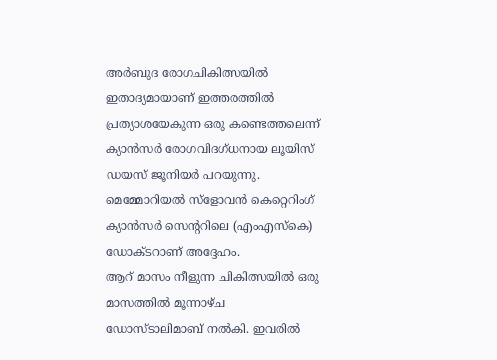അര്‍ബുദ രോഗചികിത്സയില്‍ ഇതാദ്യമായാണ് ഇത്തരത്തില്‍ പ്രത്യാശയേകുന്ന ഒരു കണ്ടെത്തലെന്ന് ക്യാന്‍സര്‍ രോഗവിദഗ്ധനായ ലൂയിസ് ഡയസ് ജൂനിയര്‍ പറയുന്നു. മെമ്മോറിയല്‍ സ്‌ളോവന്‍ കെറ്റെറിംഗ് ക്യാന്‍സര്‍ സെന്ററിലെ (എംഎസ്‌കെ) ഡോക്ടറാണ് അദ്ദേഹം.
ആറ് മാസം നീളുന്ന ചികിത്സയില്‍ ഒരു മാസത്തില്‍ മൂന്നാഴ്ച ഡോസ്ടാലിമാബ് നല്‍കി. ഇവരില്‍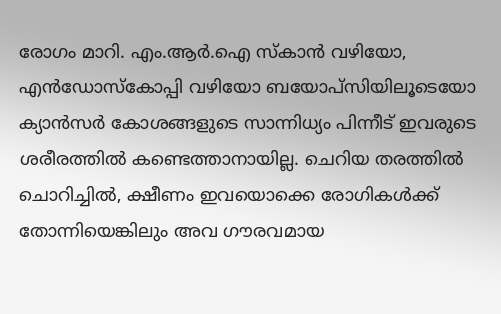രോഗം മാറി. എം.ആര്‍.ഐ സ്‌കാന്‍ വഴിയോ, എന്‍ഡോസ്‌കോപ്പി വഴിയോ ബയോപ്‌സിയിലൂടെയോ ക്യാന്‍സര്‍ കോശങ്ങളുടെ സാന്നിധ്യം പിന്നീട് ഇവരുടെ ശരീരത്തില്‍ കണ്ടെത്താനായില്ല. ചെറിയ തരത്തില്‍ ചൊറിച്ചില്‍, ക്ഷീണം ഇവയൊക്കെ രോഗികള്‍ക്ക് തോന്നിയെങ്കിലും അവ ഗൗരവമായ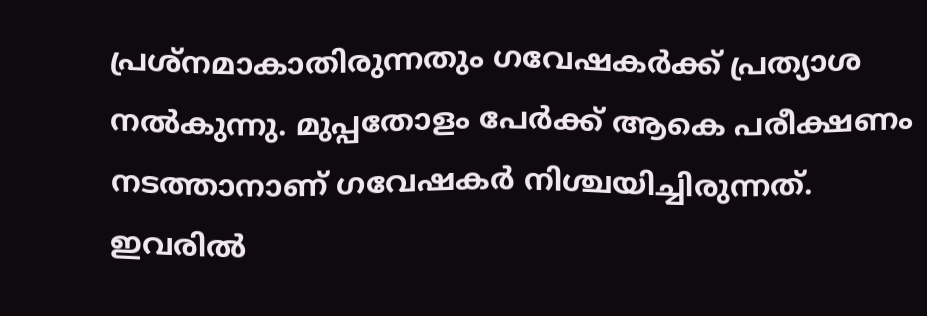പ്രശ്‌നമാകാതിരുന്നതും ഗവേഷകര്‍ക്ക് പ്രത്യാശ നല്‍കുന്നു. മുപ്പതോളം പേര്‍ക്ക് ആകെ പരീക്ഷണം നടത്താനാണ് ഗവേഷകര്‍ നിശ്ചയിച്ചിരുന്നത്. ഇവരില്‍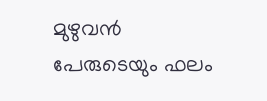മുഴുവന്‍ പേരുടെയും ഫലം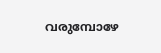വരുമ്പോഴേ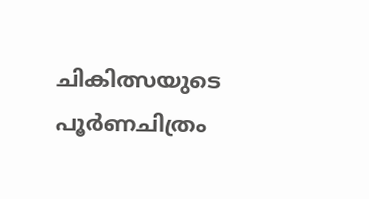ചികിത്സയുടെ പൂര്‍ണചിത്രം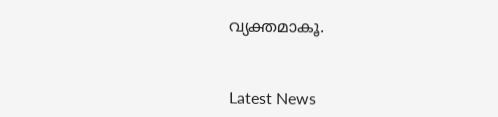വ്യക്തമാകൂ.



Latest News